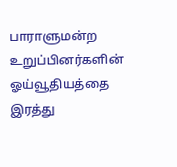பாராளுமன்ற உறுப்பினர்களின் ஓய்வூதியத்தை இரத்து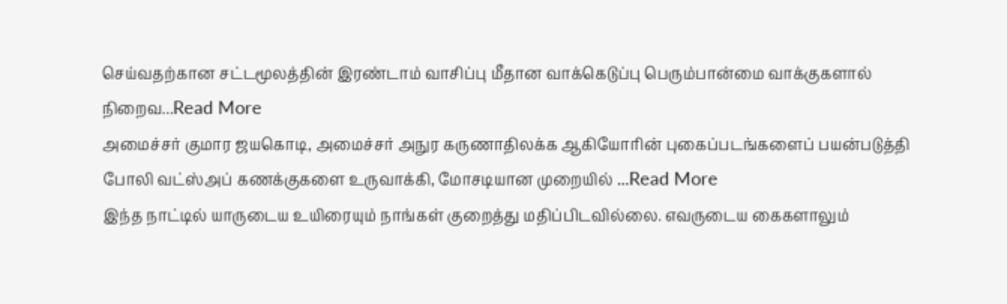செய்வதற்கான சட்டமூலத்தின் இரண்டாம் வாசிப்பு மீதான வாக்கெடுப்பு பெரும்பான்மை வாக்குகளால் நிறைவ...Read More
அமைச்சர் குமார ஜயகொடி, அமைச்சர் அநுர கருணாதிலக்க ஆகியோரின் புகைப்படங்களைப் பயன்படுத்தி போலி வட்ஸ்அப் கணக்குகளை உருவாக்கி, மோசடியான முறையில் ...Read More
இந்த நாட்டில் யாருடைய உயிரையும் நாங்கள் குறைத்து மதிப்பிடவில்லை. எவருடைய கைகளாலும்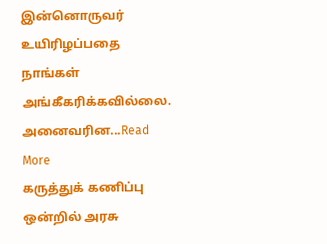இன்னொருவர் உயிரிழப்பதை நாங்கள் அங்கீகரிக்கவில்லை. அனைவரின...Read More
கருத்துக் கணிப்பு ஒன்றில் அரசு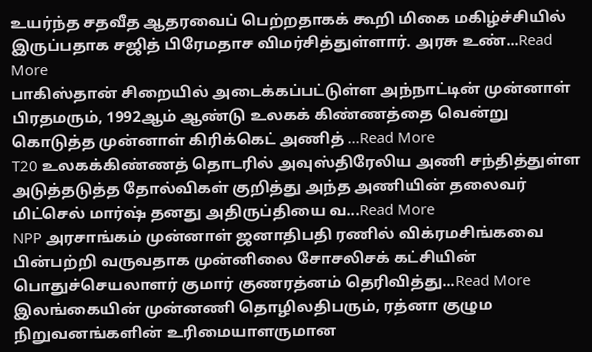உயர்ந்த சதவீத ஆதரவைப் பெற்றதாகக் கூறி மிகை மகிழ்ச்சியில் இருப்பதாக சஜித் பிரேமதாச விமர்சித்துள்ளார். அரசு உண்...Read More
பாகிஸ்தான் சிறையில் அடைக்கப்பட்டுள்ள அந்நாட்டின் முன்னாள் பிரதமரும், 1992ஆம் ஆண்டு உலகக் கிண்ணத்தை வென்று கொடுத்த முன்னாள் கிரிக்கெட் அணித் ...Read More
T20 உலகக்கிண்ணத் தொடரில் அவுஸ்திரேலிய அணி சந்தித்துள்ள அடுத்தடுத்த தோல்விகள் குறித்து அந்த அணியின் தலைவர் மிட்செல் மார்ஷ் தனது அதிருப்தியை வ...Read More
NPP அரசாங்கம் முன்னாள் ஜனாதிபதி ரணில் விக்ரமசிங்கவை பின்பற்றி வருவதாக முன்னிலை சோசலிசக் கட்சியின் பொதுச்செயலாளர் குமார் குணரத்னம் தெரிவித்து...Read More
இலங்கையின் முன்னணி தொழிலதிபரும், ரத்னா குழும நிறுவனங்களின் உரிமையாளருமான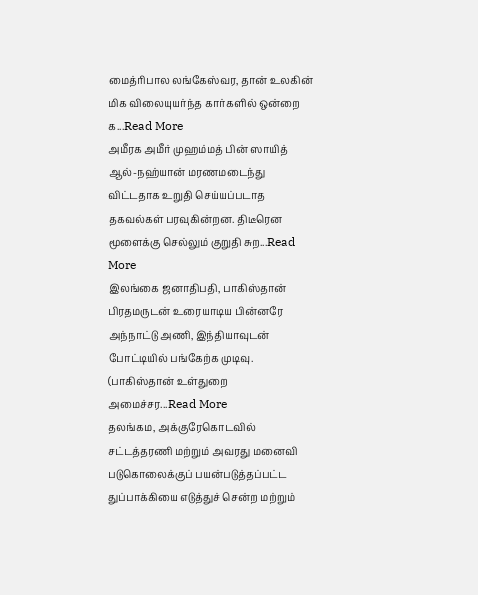மைத்ரிபால லங்கேஸ்வர, தான் உலகின் மிக விலையுயர்ந்த கார்களில் ஒன்றை க...Read More
அமீரக அமீர் முஹம்மத் பின் ஸாயித் ஆல்-நஹ்யான் மரணமடைந்து விட்டதாக உறுதி செய்யப்படாத தகவல்கள் பரவுகின்றன. திடீரென மூளைக்கு செல்லும் குறுதி சுற...Read More
இலங்கை ஜனாதிபதி, பாகிஸ்தான் பிரதமருடன் உரையாடிய பின்னரே அந்நாட்டு அணி, இந்தியாவுடன் போட்டியில் பங்கேற்க முடிவு. (பாகிஸ்தான் உள்துறை அமைச்சர...Read More
தலங்கம, அக்குரேகொடவில் சட்டத்தரணி மற்றும் அவரது மனைவி படுகொலைக்குப் பயன்படுத்தப்பட்ட துப்பாக்கியை எடுத்துச் சென்ற மற்றும்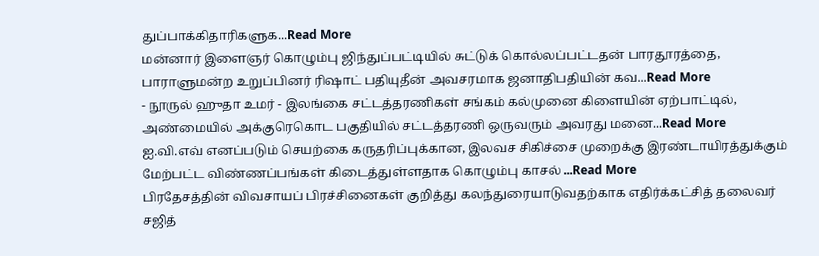துப்பாக்கிதாரிகளுக...Read More
மன்னார் இளைஞர் கொழும்பு ஜிந்துப்பட்டியில் சுட்டுக் கொல்லப்பட்டதன் பாரதூரத்தை, பாராளுமன்ற உறுப்பினர் ரிஷாட் பதியுதீன் அவசரமாக ஜனாதிபதியின் கவ...Read More
- நூருல் ஹுதா உமர் - இலங்கை சட்டத்தரணிகள் சங்கம் கல்முனை கிளையின் ஏற்பாட்டில், அண்மையில் அக்குரெகொட பகுதியில் சட்டத்தரணி ஒருவரும் அவரது மனை...Read More
ஐ.வி.எவ் எனப்படும் செயற்கை கருதரிப்புக்கான, இலவச சிகிச்சை முறைக்கு இரண்டாயிரத்துக்கும் மேற்பட்ட விண்ணப்பங்கள் கிடைத்துள்ளதாக கொழும்பு காசல் ...Read More
பிரதேசத்தின் விவசாயப் பிரச்சினைகள் குறித்து கலந்துரையாடுவதற்காக எதிர்க்கட்சித் தலைவர் சஜித்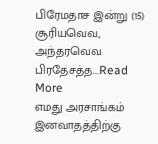பிரேமதாச இன்று (15) சூரியவெவ, அந்தரவெவ பிரதேசத்த...Read More
எமது அரசாங்கம் இனவாதத்திற்கு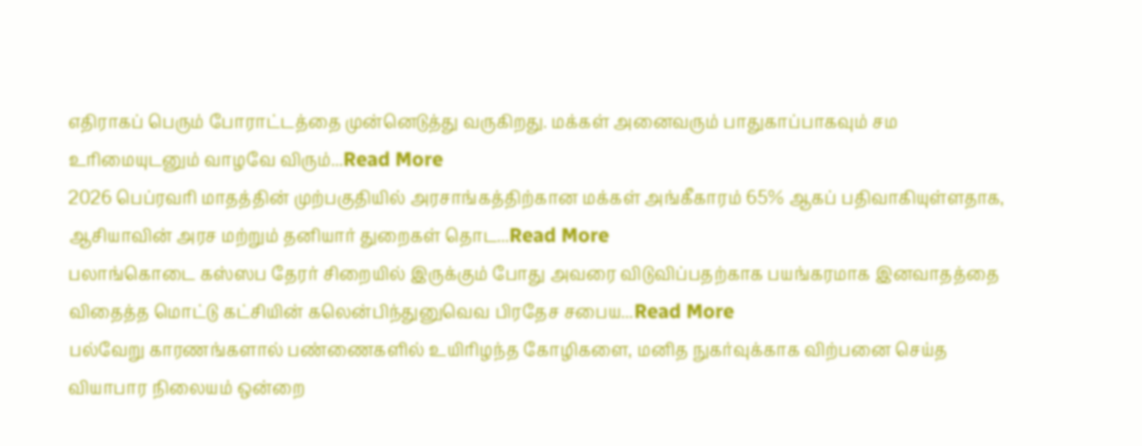எதிராகப் பெரும் போராட்டத்தை முன்னெடுத்து வருகிறது. மக்கள் அனைவரும் பாதுகாப்பாகவும் சம உரிமையுடனும் வாழவே விரும்...Read More
2026 பெப்ரவரி மாதத்தின் முற்பகுதியில் அரசாங்கத்திற்கான மக்கள் அங்கீகாரம் 65% ஆகப் பதிவாகியுள்ளதாக, ஆசியாவின் அரச மற்றும் தனியார் துறைகள் தொட...Read More
பலாங்கொடை கஸ்ஸப தேரர் சிறையில் இருக்கும் போது அவரை விடுவிப்பதற்காக பயங்கரமாக இனவாதத்தை விதைத்த மொட்டு கட்சியின் கலென்பிந்துனுவெவ பிரதேச சபைய...Read More
பல்வேறு காரணங்களால் பண்ணைகளில் உயிரிழந்த கோழிகளை, மனித நுகர்வுக்காக விற்பனை செய்த வியாபார நிலையம் ஒன்றை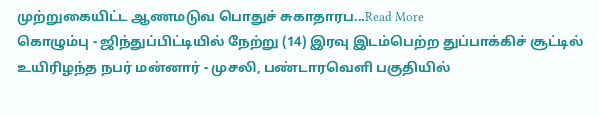முற்றுகையிட்ட ஆணமடுவ பொதுச் சுகாதாரப...Read More
கொழும்பு - ஜிந்துப்பிட்டியில் நேற்று (14) இரவு இடம்பெற்ற துப்பாக்கிச் சூட்டில் உயிரிழந்த நபர் மன்னார் - முசலி, பண்டாரவெளி பகுதியில்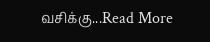வசிக்கு...Read More